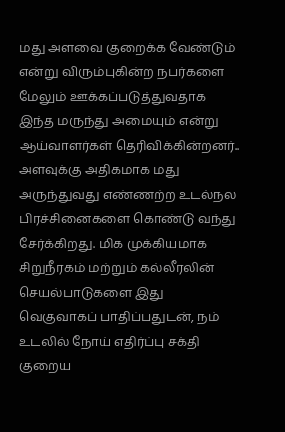மது அளவை குறைக்க வேண்டும் என்று விரும்புகின்ற நபர்களை மேலும் ஊக்கப்படுத்துவதாக இந்த மருந்து அமையும் என்று ஆய்வாளர்கள் தெரிவிக்கின்றனர்..
அளவுக்கு அதிகமாக மது அருந்துவது எண்ணற்ற உடல்நல பிரச்சினைகளை கொண்டு வந்து சேர்க்கிறது. மிக முக்கியமாக சிறுநீரகம் மற்றும் கல்லீரலின் செயல்பாடுகளை இது வெகுவாகப் பாதிப்பதுடன், நம் உடலில் நோய் எதிர்ப்பு சக்தி குறைய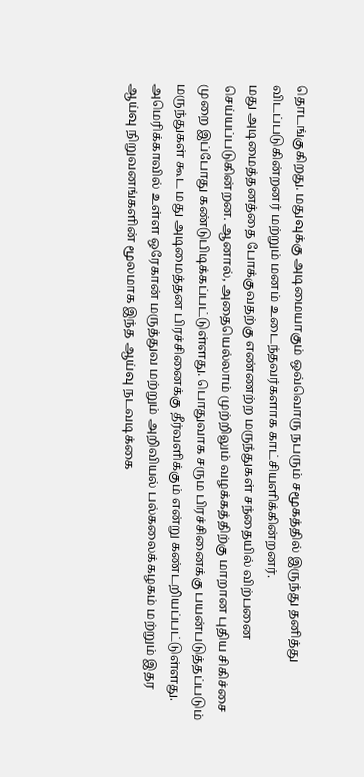தொடங்குகிறது. மதுவுக்கு அடிமையாகும் ஒவ்வொரு நபரும் சமூகத்தில் இருந்து தனித்து விடப்படுகின்றனர் மற்றும் மனம் உடைந்தவர்களாக காட்சியளிக்கின்றனர்.
மது அடிமைத்தனத்தை போக்குவதற்கு எண்ணற்ற மருந்துகள் சந்தையில் விற்பனை செய்யப்படுகின்றன. ஆனால், அதையெல்லாம் முற்றிலும் வழக்கத்திற்கு மாறான புதிய சிகிச்சை முறை இப்போது கண்டுபிடிக்கப்பட்டுள்ளது. பொதுவாக சரும பிரச்சினைக்கு பயன்படுத்தப்படும் மருந்துகள் கூட மது அடிமைத்தன பிரச்சினைக்கு தீர்வளிக்கும் என்று கண்டறியப்பட்டுள்ளது.
அமெரிக்காவில் உள்ள ஒரேகான் மருத்துவ மற்றும் அறிவியல் பல்கலைக்கழகம் மற்றும் இதர ஆய்வு நிறுவனங்களின் மூலமாக இந்த ஆய்வு நடவடிக்கை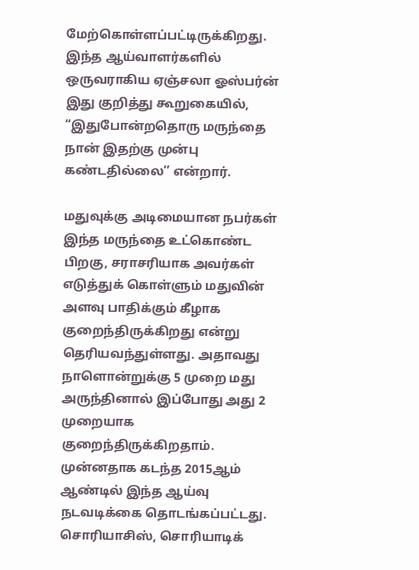மேற்கொள்ளப்பட்டிருக்கிறது. இந்த ஆய்வாளர்களில் ஒருவராகிய ஏஞ்சலா ஓஸ்பர்ன் இது குறித்து கூறுகையில், “இதுபோன்றதொரு மருந்தை நான் இதற்கு முன்பு கண்டதில்லை’’ என்றார்.

மதுவுக்கு அடிமையான நபர்கள் இந்த மருந்தை உட்கொண்ட பிறகு, சராசரியாக அவர்கள் எடுத்துக் கொள்ளும் மதுவின் அளவு பாதிக்கும் கீழாக குறைந்திருக்கிறது என்று தெரியவந்துள்ளது. அதாவது நாளொன்றுக்கு 5 முறை மது அருந்தினால் இப்போது அது 2 முறையாக குறைந்திருக்கிறதாம்.
முன்னதாக கடந்த 2015ஆம் ஆண்டில் இந்த ஆய்வு நடவடிக்கை தொடங்கப்பட்டது. சொரியாசிஸ், சொரியாடிக்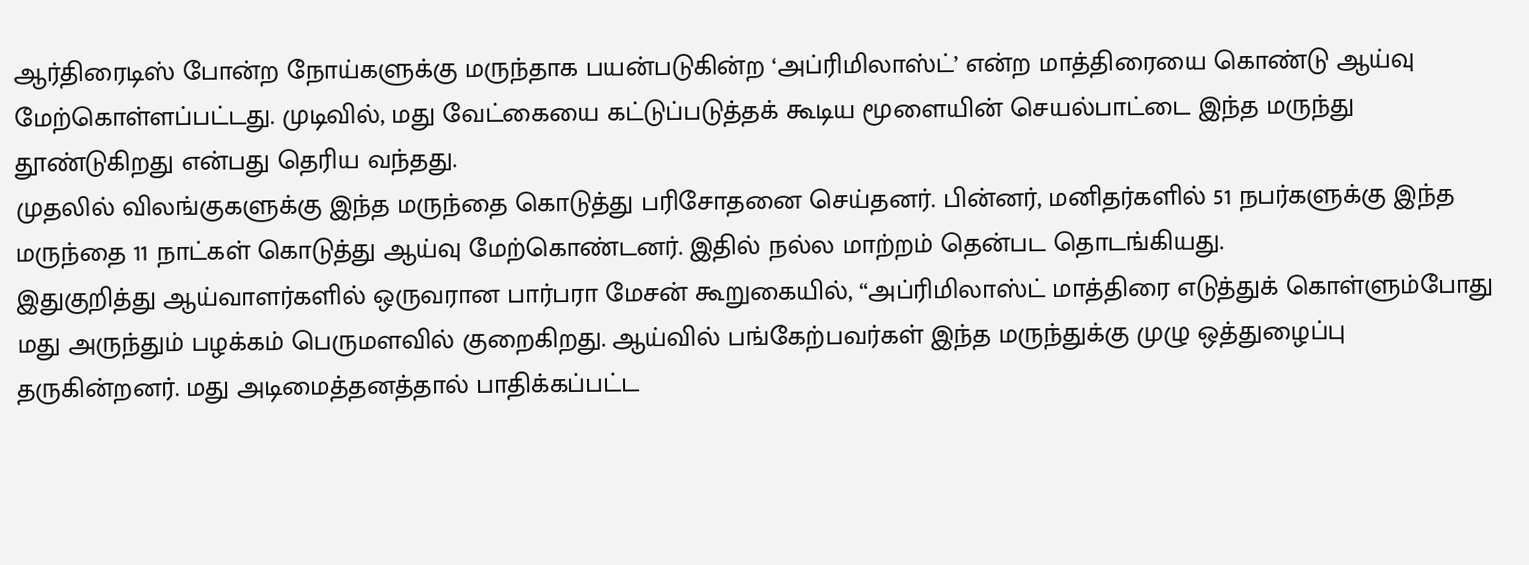ஆர்திரைடிஸ் போன்ற நோய்களுக்கு மருந்தாக பயன்படுகின்ற ‘அப்ரிமிலாஸ்ட்’ என்ற மாத்திரையை கொண்டு ஆய்வு மேற்கொள்ளப்பட்டது. முடிவில், மது வேட்கையை கட்டுப்படுத்தக் கூடிய மூளையின் செயல்பாட்டை இந்த மருந்து தூண்டுகிறது என்பது தெரிய வந்தது.
முதலில் விலங்குகளுக்கு இந்த மருந்தை கொடுத்து பரிசோதனை செய்தனர். பின்னர், மனிதர்களில் 51 நபர்களுக்கு இந்த மருந்தை 11 நாட்கள் கொடுத்து ஆய்வு மேற்கொண்டனர். இதில் நல்ல மாற்றம் தென்பட தொடங்கியது.
இதுகுறித்து ஆய்வாளர்களில் ஒருவரான பார்பரா மேசன் கூறுகையில், “அப்ரிமிலாஸ்ட் மாத்திரை எடுத்துக் கொள்ளும்போது மது அருந்தும் பழக்கம் பெருமளவில் குறைகிறது. ஆய்வில் பங்கேற்பவர்கள் இந்த மருந்துக்கு முழு ஒத்துழைப்பு தருகின்றனர். மது அடிமைத்தனத்தால் பாதிக்கப்பட்ட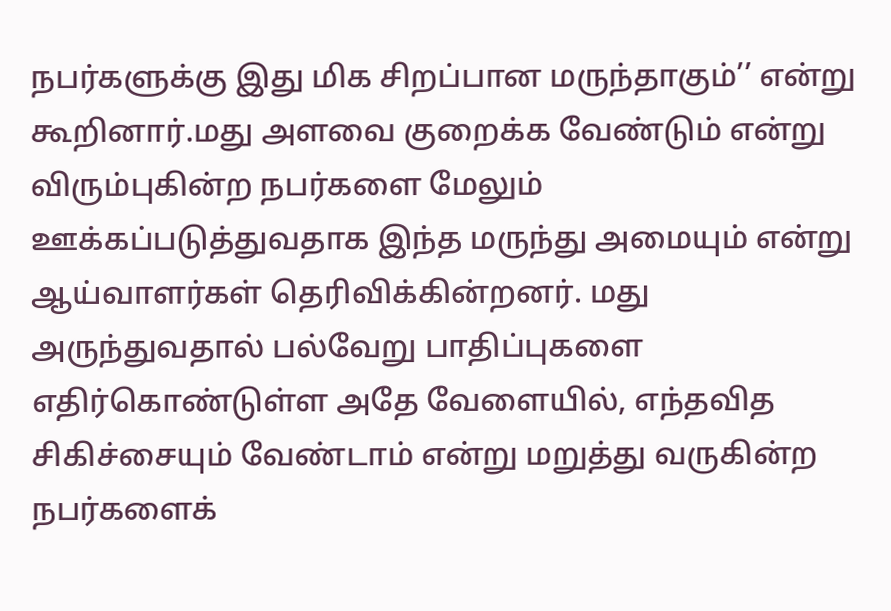நபர்களுக்கு இது மிக சிறப்பான மருந்தாகும்’’ என்று கூறினார்.மது அளவை குறைக்க வேண்டும் என்று விரும்புகின்ற நபர்களை மேலும் ஊக்கப்படுத்துவதாக இந்த மருந்து அமையும் என்று ஆய்வாளர்கள் தெரிவிக்கின்றனர். மது அருந்துவதால் பல்வேறு பாதிப்புகளை எதிர்கொண்டுள்ள அதே வேளையில், எந்தவித சிகிச்சையும் வேண்டாம் என்று மறுத்து வருகின்ற நபர்களைக்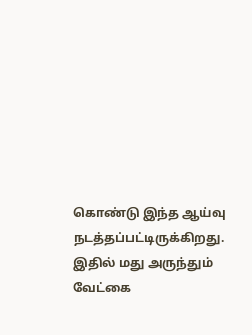கொண்டு இந்த ஆய்வு நடத்தப்பட்டிருக்கிறது. இதில் மது அருந்தும் வேட்கை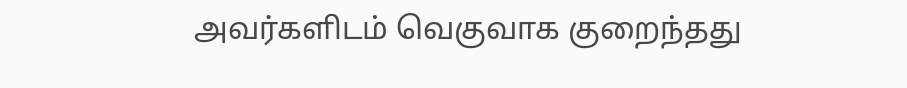அவர்களிடம் வெகுவாக குறைந்தது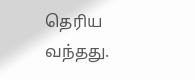தெரிய வந்தது.